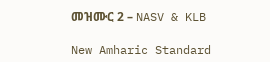መዝሙር 2 – NASV & KLB

New Amharic Standard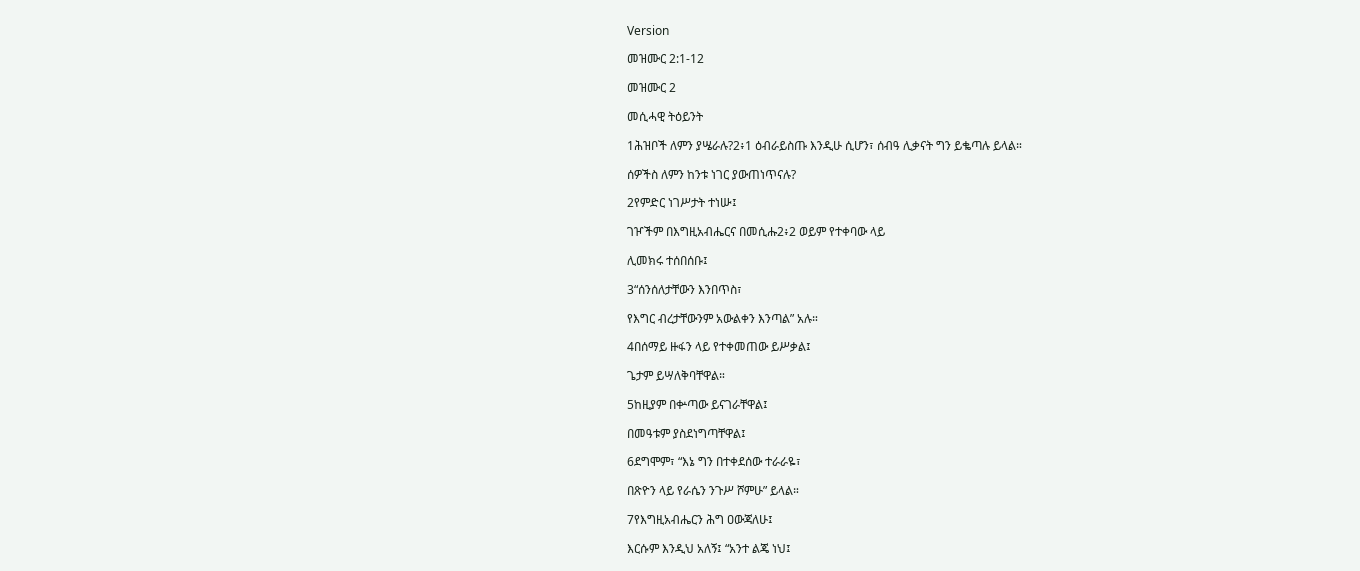Version

መዝሙር 2:1-12

መዝሙር 2

መሲሓዊ ትዕይንት

1ሕዝቦች ለምን ያሤራሉ?2፥1 ዕብራይስጡ እንዲሁ ሲሆን፣ ሰብዓ ሊቃናት ግን ይቈጣሉ ይላል።

ሰዎችስ ለምን ከንቱ ነገር ያውጠነጥናሉ?

2የምድር ነገሥታት ተነሡ፤

ገዦችም በእግዚአብሔርና በመሲሑ2፥2 ወይም የተቀባው ላይ

ሊመክሩ ተሰበሰቡ፤

3“ሰንሰለታቸውን እንበጥስ፣

የእግር ብረታቸውንም አውልቀን እንጣል” አሉ።

4በሰማይ ዙፋን ላይ የተቀመጠው ይሥቃል፤

ጌታም ይሣለቅባቸዋል።

5ከዚያም በቍጣው ይናገራቸዋል፤

በመዓቱም ያስደነግጣቸዋል፤

6ደግሞም፣ “እኔ ግን በተቀደሰው ተራራዬ፣

በጽዮን ላይ የራሴን ንጉሥ ሾምሁ” ይላል።

7የእግዚአብሔርን ሕግ ዐውጃለሁ፤

እርሱም እንዲህ አለኝ፤ “አንተ ልጄ ነህ፤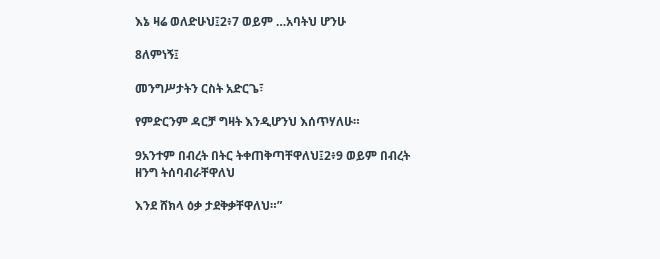እኔ ዛሬ ወለድሁህ፤2፥7 ወይም …አባትህ ሆንሁ

8ለምነኝ፤

መንግሥታትን ርስት አድርጌ፣

የምድርንም ዳርቻ ግዛት እንዲሆንህ እሰጥሃለሁ።

9አንተም በብረት በትር ትቀጠቅጣቸዋለህ፤2፥9 ወይም በብረት ዘንግ ትሰባብራቸዋለህ

እንደ ሸክላ ዕቃ ታደቅቃቸዋለህ።”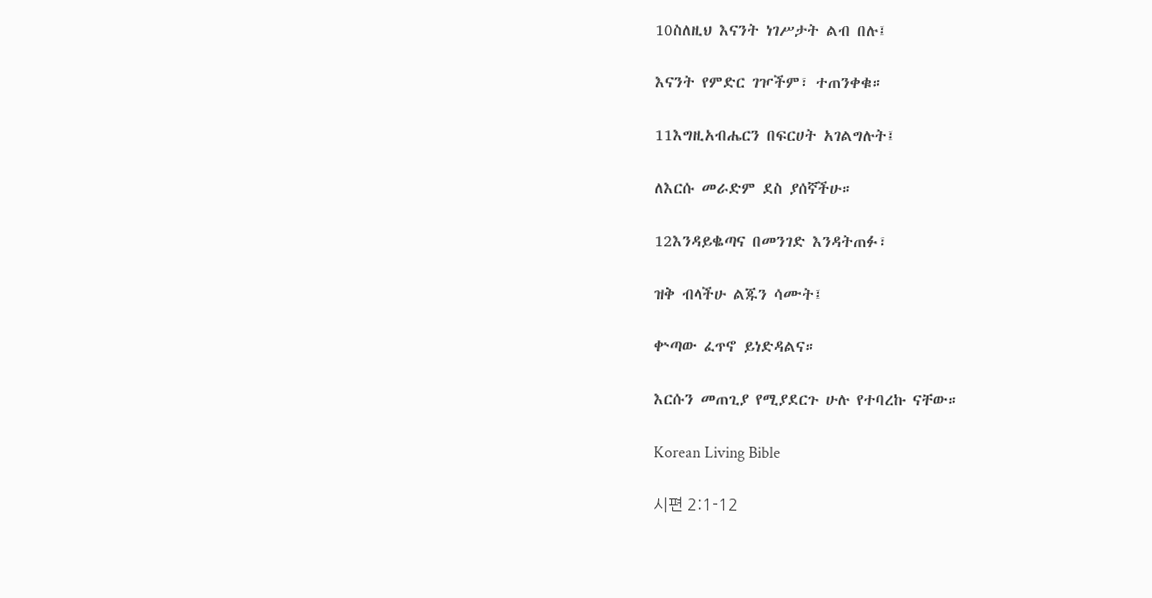10ስለዚህ እናንት ነገሥታት ልብ በሉ፤

እናንት የምድር ገዦችም፣ ተጠንቀቁ።

11እግዚአብሔርን በፍርሀት አገልግሉት፤

ለእርሱ መራድም ደስ ያሰኛችሁ።

12እንዳይቈጣና በመንገድ እንዳትጠፉ፣

ዝቅ ብላችሁ ልጁን ሳሙት፤

ቍጣው ፈጥኖ ይነድዳልና።

እርሱን መጠጊያ የሚያደርጉ ሁሉ የተባረኩ ናቸው።

Korean Living Bible

시편 2:1-12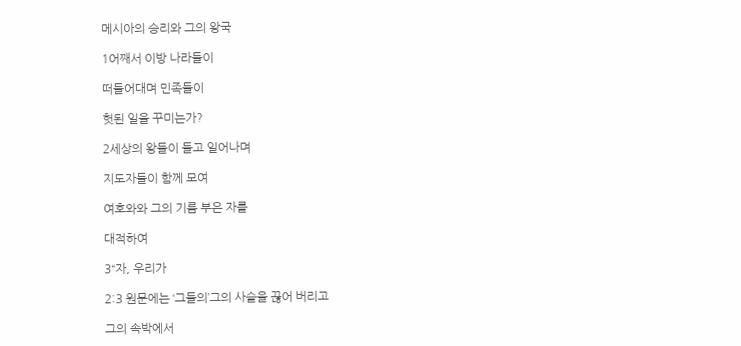메시아의 승리와 그의 왕국

1어째서 이방 나라들이

떠들어대며 민족들이

헛된 일을 꾸미는가?

2세상의 왕들이 들고 일어나며

지도자들이 함께 모여

여호와와 그의 기름 부은 자를

대적하여

3“자, 우리가

2:3 원문에는 ‘그들의’그의 사슬을 끊어 버리고

그의 속박에서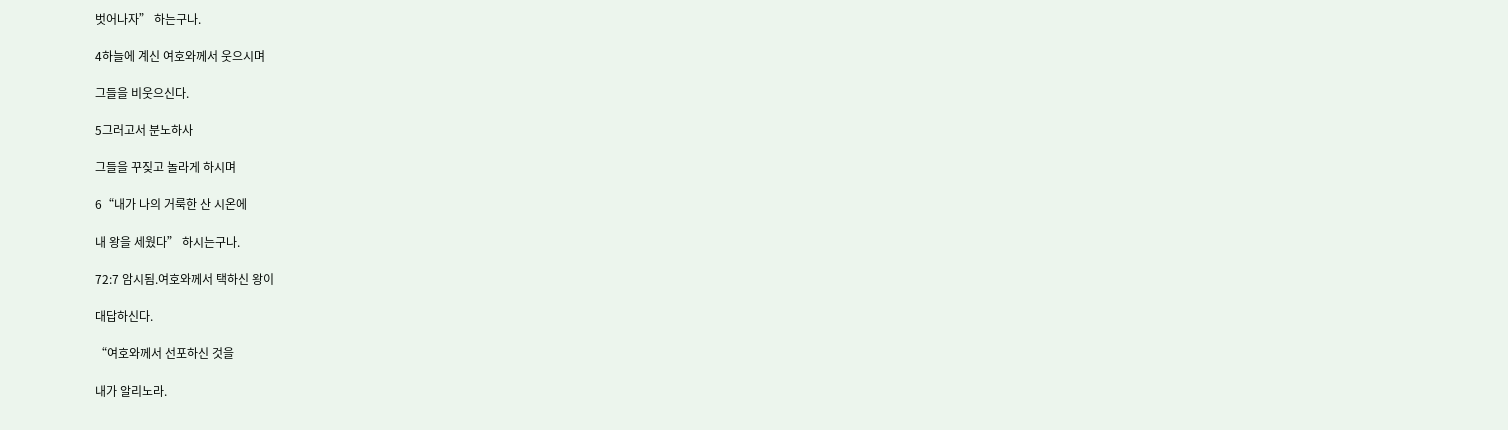벗어나자” 하는구나.

4하늘에 계신 여호와께서 웃으시며

그들을 비웃으신다.

5그러고서 분노하사

그들을 꾸짖고 놀라게 하시며

6“내가 나의 거룩한 산 시온에

내 왕을 세웠다” 하시는구나.

72:7 암시됨.여호와께서 택하신 왕이

대답하신다.

“여호와께서 선포하신 것을

내가 알리노라.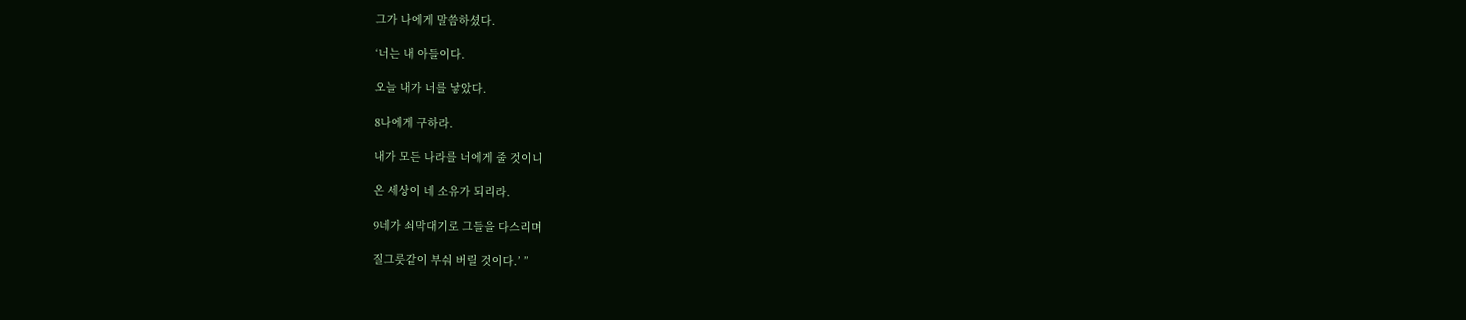그가 나에게 말씀하셨다.

‘너는 내 아들이다.

오늘 내가 너를 낳았다.

8나에게 구하라.

내가 모든 나라를 너에게 줄 것이니

온 세상이 네 소유가 되리라.

9네가 쇠막대기로 그들을 다스리며

질그릇같이 부숴 버릴 것이다.’ ”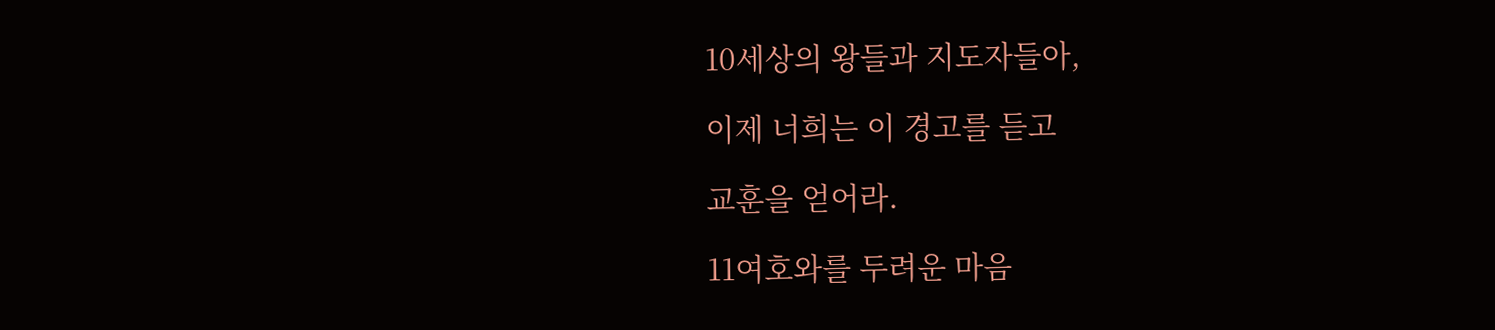10세상의 왕들과 지도자들아,

이제 너희는 이 경고를 듣고

교훈을 얻어라.

11여호와를 두려운 마음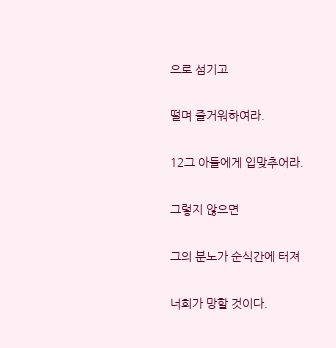으로 섬기고

떨며 즐거워하여라.

12그 아들에게 입맞추어라.

그렇지 않으면

그의 분노가 순식간에 터져

너희가 망할 것이다.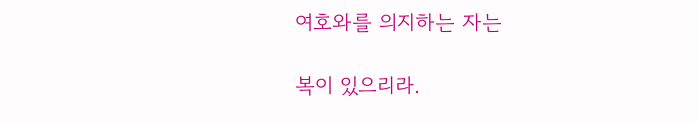여호와를 의지하는 자는

복이 있으리라.